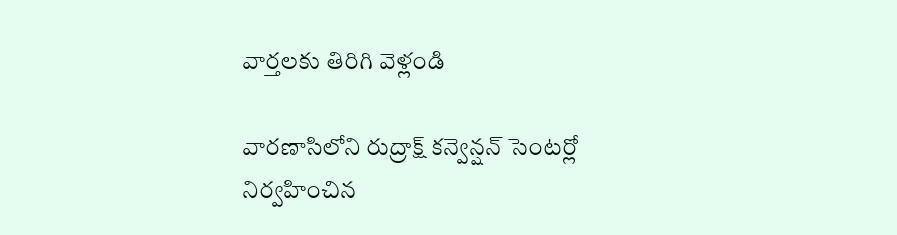వార్తలకు తిరిగి వెళ్లండి

వారణాసిలోని రుద్రాక్ష్ కన్వెన్షన్ సెంటర్లో నిర్వహించిన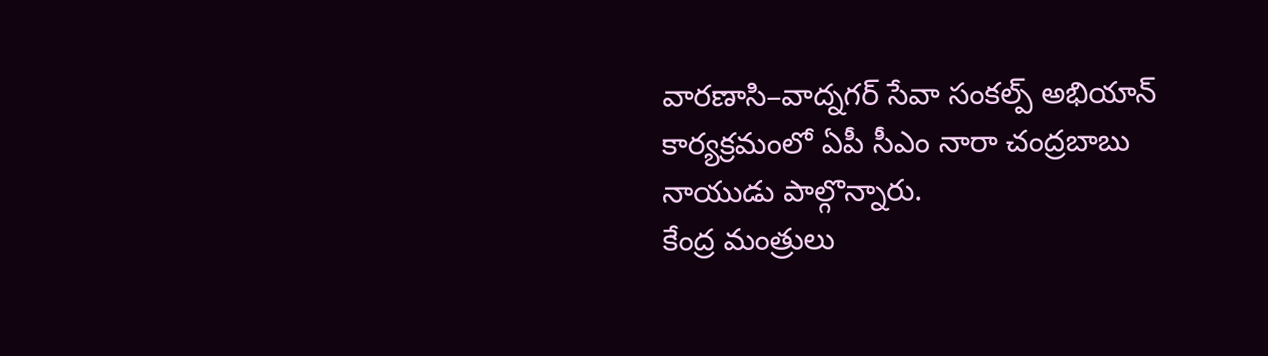వారణాసి–వాద్నగర్ సేవా సంకల్ప్ అభియాన్ కార్యక్రమంలో ఏపీ సీఎం నారా చంద్రబాబు నాయుడు పాల్గొన్నారు.
కేంద్ర మంత్రులు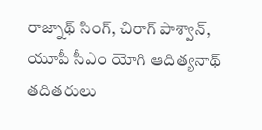రాజ్నాథ్ సింగ్, చిరాగ్ పాశ్వాన్, యూపీ సీఎం యోగి ఆదిత్యనాథ్ తదితరులు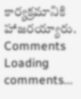కార్యక్రమానికి హాజరయ్యారు.
Comments
Loading comments...